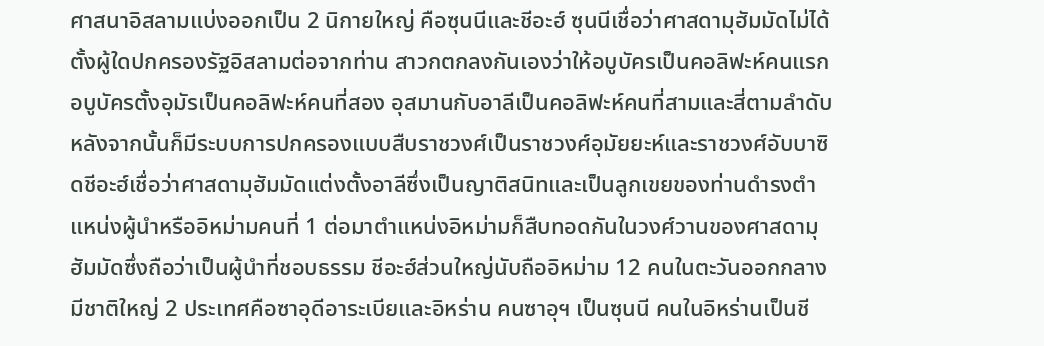ศาสนาอิสลามแบ่งออกเป็น 2 นิกายใหญ่ คือซุนนีและชีอะฮ์ ซุนนีเชื่อว่าศาสดามุฮัมมัดไม่ได้ตั้งผู้ใดปกครองรัฐอิสลามต่อจากท่าน สาวกตกลงกันเองว่าให้อบูบัครเป็นคอลิฟะห์คนแรก อบูบัครตั้งอุมัรเป็นคอลิฟะห์คนที่สอง อุสมานกับอาลีเป็นคอลิฟะห์คนที่สามและสี่ตามลำดับ หลังจากนั้นก็มีระบบการปกครองแบบสืบราชวงศ์เป็นราชวงศ์อุมัยยะห์และราชวงศ์อับบาซิดชีอะฮ์เชื่อว่าศาสดามุฮัมมัดแต่งตั้งอาลีซึ่งเป็นญาติสนิทและเป็นลูกเขยของท่านดำรงตำแหน่งผู้นำหรืออิหม่ามคนที่ 1 ต่อมาตำแหน่งอิหม่ามก็สืบทอดกันในวงศ์วานของศาสดามุฮัมมัดซึ่งถือว่าเป็นผู้นำที่ชอบธรรม ชีอะฮ์ส่วนใหญ่นับถืออิหม่าม 12 คนในตะวันออกกลางมีชาติใหญ่ 2 ประเทศคือซาอุดีอาระเบียและอิหร่าน คนซาอุฯ เป็นซุนนี คนในอิหร่านเป็นชี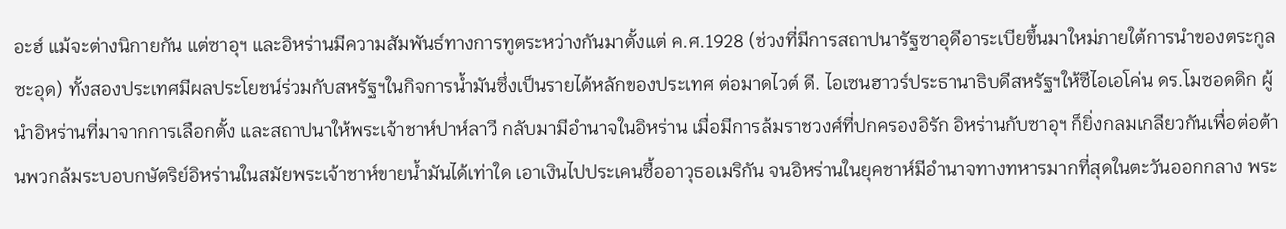อะฮ์ แม้จะต่างนิกายกัน แต่ซาอุฯ และอิหร่านมีความสัมพันธ์ทางการทูตระหว่างกันมาตั้งแต่ ค.ศ.1928 (ช่วงที่มีการสถาปนารัฐซาอุดีอาระเบียขึ้นมาใหม่ภายใต้การนำของตระกูลซะอุด) ทั้งสองประเทศมีผลประโยชน์ร่วมกับสหรัฐฯในกิจการน้ำมันซึ่งเป็นรายได้หลักของประเทศ ต่อมาดไวต์ ดี. ไอเซนฮาวร์ประธานาธิบดีสหรัฐฯให้ซีไอเอโค่น ดร.โมซอดดิก ผู้นำอิหร่านที่มาจากการเลือกตั้ง และสถาปนาให้พระเจ้าชาห์ปาห์ลาวี กลับมามีอำนาจในอิหร่าน เมื่อมีการล้มราชวงศ์ที่ปกครองอิรัก อิหร่านกับซาอุฯ ก็ยิ่งกลมเกลียวกันเพื่อต่อต้านพวกล้มระบอบกษัตริย์อิหร่านในสมัยพระเจ้าชาห์ขายน้ำมันได้เท่าใด เอาเงินไปประเคนซื้ออาวุธอเมริกัน จนอิหร่านในยุคชาห์มีอำนาจทางทหารมากที่สุดในตะวันออกกลาง พระ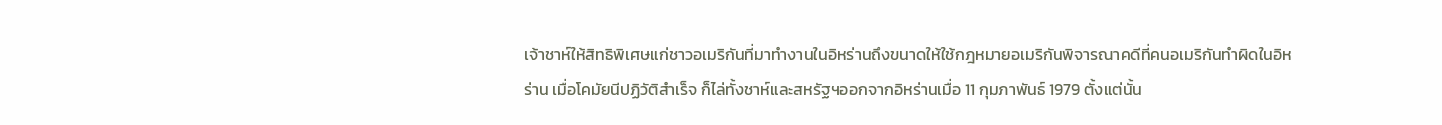เจ้าชาห์ให้สิทธิพิเศษแก่ชาวอเมริกันที่มาทำงานในอิหร่านถึงขนาดให้ใช้กฎหมายอเมริกันพิจารณาคดีที่คนอเมริกันทำผิดในอิหร่าน เมื่อโคมัยนีปฏิวัติสำเร็จ ก็ไล่ทั้งชาห์และสหรัฐฯออกจากอิหร่านเมื่อ 11 กุมภาพันธ์ 1979 ตั้งแต่นั้น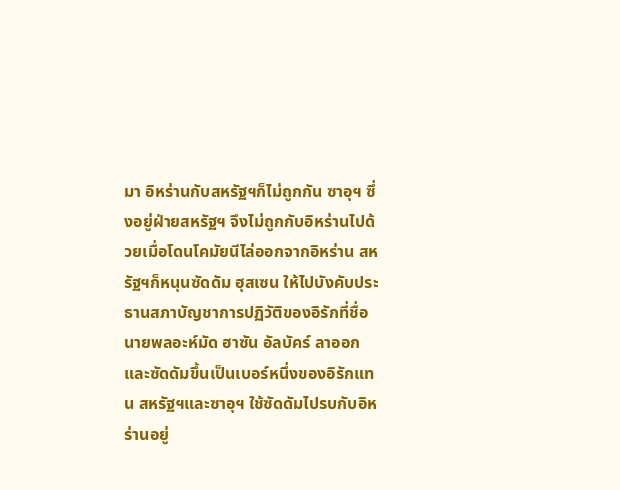มา อิหร่านกับสหรัฐฯก็ไม่ถูกกัน ซาอุฯ ซึ่งอยู่ฝ่ายสหรัฐฯ จึงไม่ถูกกับอิหร่านไปด้วยเมื่อโดนโคมัยนีไล่ออกจากอิหร่าน สหรัฐฯก็หนุนซัดดัม ฮุสเซน ให้ไปบังคับประธานสภาบัญชาการปฏิวัติของอิรักที่ชื่อนายพลอะห์มัด ฮาซัน อัลบัคร์ ลาออก และซัดดัมขึ้นเป็นเบอร์หนึ่งของอิรักแทน สหรัฐฯและซาอุฯ ใช้ซัดดัมไปรบกับอิหร่านอยู่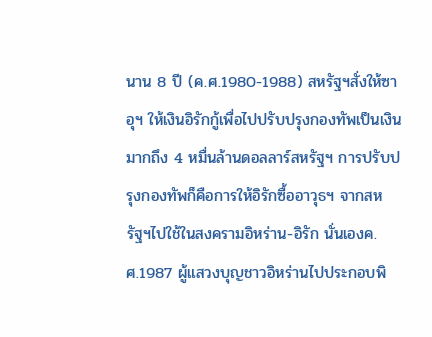นาน 8 ปี (ค.ศ.1980-1988) สหรัฐฯสั่งให้ซาอุฯ ให้เงินอิรักกู้เพื่อไปปรับปรุงกองทัพเป็นเงินมากถึง 4 หมื่นล้านดอลลาร์สหรัฐฯ การปรับปรุงกองทัพก็คือการให้อิรักซื้ออาวุธฯ จากสหรัฐฯไปใช้ในสงครามอิหร่าน-อิรัก นั่นเองค.ศ.1987 ผู้แสวงบุญชาวอิหร่านไปประกอบพิ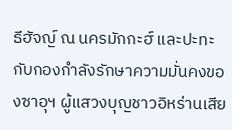ธีฮัจญ์ ณ นครมักกะฮ์ และปะทะกับกองกำลังรักษาความมั่นคงของซาอุฯ ผู้แสวงบุญชาวอิหร่านเสีย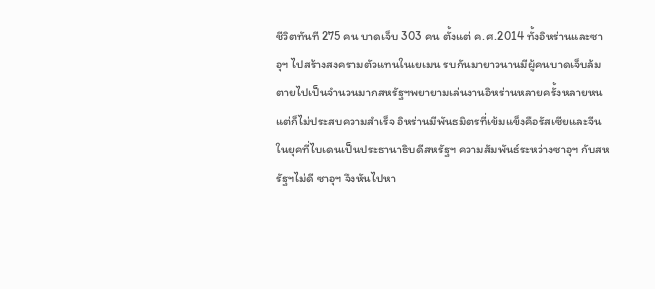ชีวิตทันที 275 คน บาดเจ็บ 303 คน ตั้งแต่ ค.ศ.2014 ทั้งอิหร่านและซาอุฯ ไปสร้างสงครามตัวแทนในเยเมน รบกันมายาวนานมีผู้คนบาดเจ็บล้มตายไปเป็นจำนวนมากสหรัฐฯพยายามเล่นงานอิหร่านหลายครั้งหลายหน แต่ก็ไม่ประสบความสำเร็จ อิหร่านมีพันธมิตรที่เข้มแข็งคือรัสเซียและจีน ในยุคที่ไบเดนเป็นประธานาธิบดีสหรัฐฯ ความสัมพันธ์ระหว่างซาอุฯ กับสหรัฐฯไม่ดี ซาอุฯ จึงหันไปหา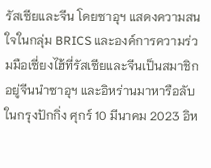รัสเซียและจีน โดยซาอุฯ แสดงความสนใจในกลุ่ม BRICS และองค์การความร่วมมือเซี่ยงไฮ้ที่รัสเซียและจีนเป็นสมาชิกอยู่จีนนำซาอุฯ และอิหร่านมาหารือลับในกรุงปักกิ่ง ศุกร์ 10 มีนาคม 2023 อิห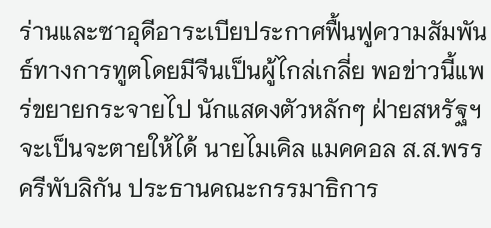ร่านและซาอุดีอาระเบียประกาศฟื้นฟูความสัมพันธ์ทางการทูตโดยมีจีนเป็นผู้ไกล่เกลี่ย พอข่าวนี้แพร่ขยายกระจายไป นักแสดงตัวหลักๆ ฝ่ายสหรัฐฯจะเป็นจะตายให้ได้ นายไมเคิล แมคคอล ส.ส.พรรครีพับลิกัน ประธานคณะกรรมาธิการ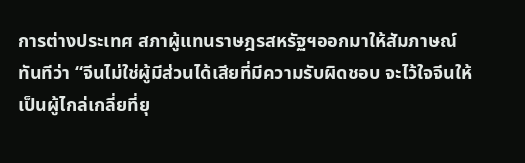การต่างประเทศ สภาผู้แทนราษฎรสหรัฐฯออกมาให้สัมภาษณ์ทันทีว่า “จีนไม่ใช่ผู้มีส่วนได้เสียที่มีความรับผิดชอบ จะไว้ใจจีนให้เป็นผู้ไกล่เกลี่ยที่ยุ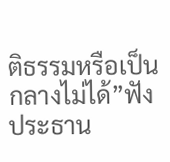ติธรรมหรือเป็นกลางไม่ได้”ฟังประธาน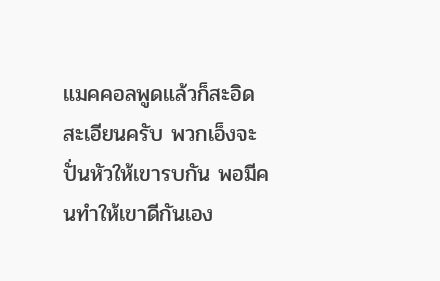แมคคอลพูดแล้วก็สะอิดสะเอียนครับ พวกเอ็งจะปั่นหัวให้เขารบกัน พอมีคนทำให้เขาดีกันเอง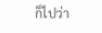ก็ไปว่า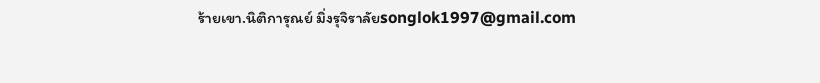ร้ายเขา.นิติการุณย์ มิ่งรุจิราลัยsonglok1997@gmail.com